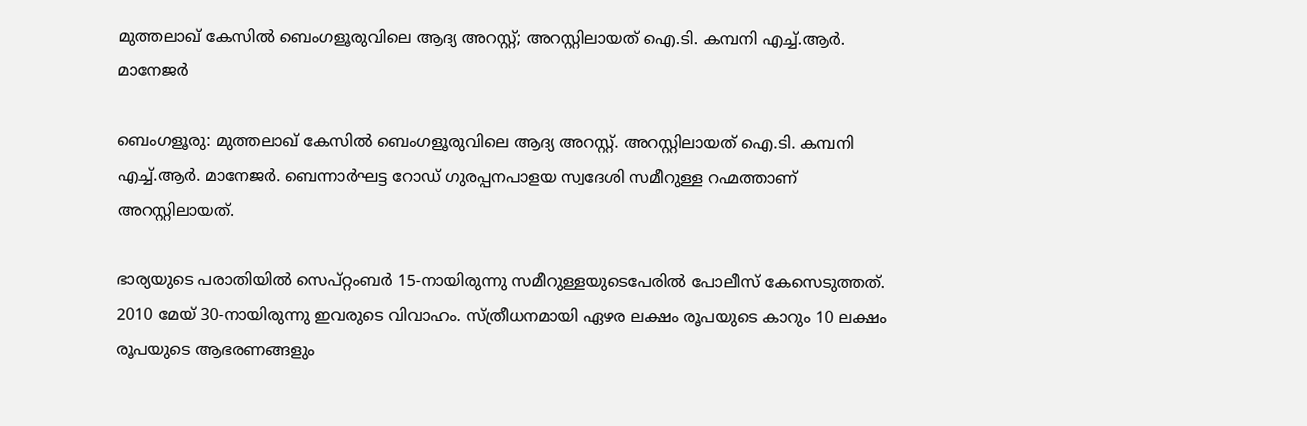മുത്തലാഖ് കേസിൽ ബെംഗളൂരുവിലെ ആദ്യ അറസ്റ്റ്; അറസ്റ്റിലായത് ഐ.ടി. കമ്പനി എച്ച്.ആർ. മാനേജർ

ബെംഗളൂരു: മുത്തലാഖ് കേസിൽ ബെംഗളൂരുവിലെ ആദ്യ അറസ്റ്റ്. അറസ്റ്റിലായത് ഐ.ടി. കമ്പനി എച്ച്.ആർ. മാനേജർ. ബെന്നാർഘട്ട റോഡ് ഗുരപ്പനപാളയ സ്വദേശി സമീറുള്ള റഹ്മത്താണ് അറസ്റ്റിലായത്.

ഭാര്യയുടെ പരാതിയിൽ സെപ്റ്റംബർ 15-നായിരുന്നു സമീറുള്ളയുടെപേരിൽ പോലീസ് കേസെടുത്തത്. 2010 മേയ് 30-നായിരുന്നു ഇവരുടെ വിവാഹം. സ്ത്രീധനമായി ഏഴര ലക്ഷം രൂപയുടെ കാറും 10 ലക്ഷം രൂപയുടെ ആഭരണങ്ങളും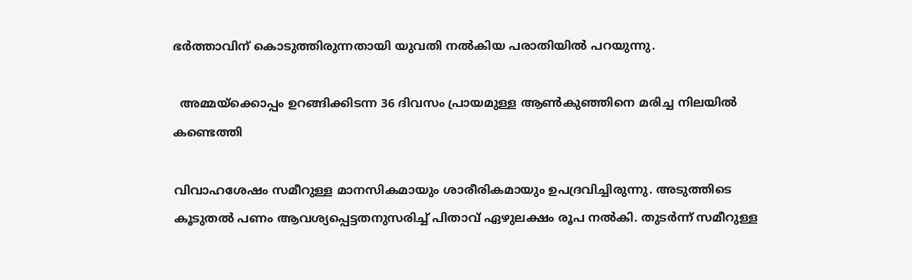ഭർത്താവിന് കൊടുത്തിരുന്നതായി യുവതി നൽകിയ പരാതിയിൽ പറയുന്നു.

  അമ്മയ്ക്കൊപ്പം ഉറങ്ങിക്കിടന്ന 36 ദിവസം പ്രായമുള്ള ആണ്‍കുഞ്ഞിനെ മരിച്ച നിലയില്‍ കണ്ടെത്തി

വിവാഹശേഷം സമീറുള്ള മാനസികമായും ശാരീരികമായും ഉപദ്രവിച്ചിരുന്നു. അടുത്തിടെ കൂടുതൽ പണം ആവശ്യപ്പെട്ടതനുസരിച്ച് പിതാവ് ഏഴുലക്ഷം രൂപ നൽകി. തുടർന്ന് സമീറുള്ള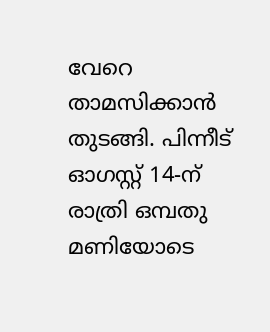വേറെ താമസിക്കാൻ തുടങ്ങി. പിന്നീട് ഓഗസ്റ്റ് 14-ന് രാത്രി ഒമ്പതു മണിയോടെ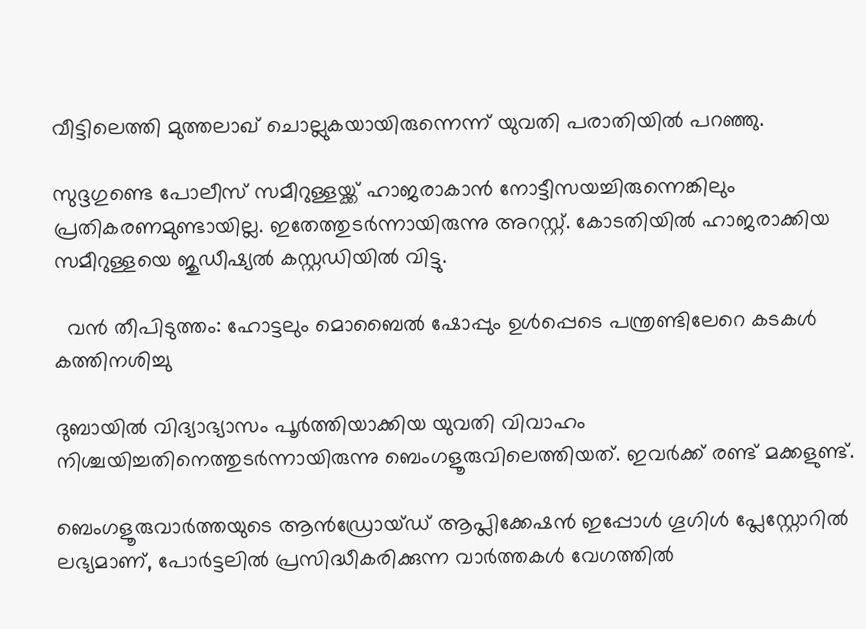വീട്ടിലെത്തി മുത്തലാഖ് ചൊല്ലുകയായിരുന്നെന്ന് യുവതി പരാതിയിൽ പറഞ്ഞു.

സുദ്ദഗുണ്ടെ പോലീസ് സമീറുള്ളയ്ക്ക് ഹാജരാകാൻ നോട്ടീസയച്ചിരുന്നെങ്കിലും പ്രതികരണമുണ്ടായില്ല. ഇതേത്തുടർന്നായിരുന്നു അറസ്റ്റ്. കോടതിയിൽ ഹാജരാക്കിയ സമീറുള്ളയെ ജുഡീഷ്യൽ കസ്റ്റഡിയിൽ വിട്ടു.

  വൻ തീപിടുത്തം: ഹോട്ടലും മൊബൈൽ ഷോപ്പും ഉൾപ്പെടെ പന്ത്രണ്ടിലേറെ കടകൾ കത്തിനശിച്ചു

ദുബായിൽ വിദ്യാഭ്യാസം പൂർത്തിയാക്കിയ യുവതി വിവാഹം നിശ്ചയിച്ചതിനെത്തുടർന്നായിരുന്നു ബെംഗളൂരുവിലെത്തിയത്. ഇവർക്ക് രണ്ട് മക്കളുണ്ട്.

ബെംഗളൂരുവാർത്തയുടെ ആൻഡ്രോയ്ഡ് ആപ്ലിക്കേഷൻ ഇപ്പോൾ ഗൂഗിൾ പ്ലേസ്റ്റോറിൽ ലഭ്യമാണ്, പോർട്ടലിൽ പ്രസിദ്ധീകരിക്കുന്ന വാർത്തകൾ വേഗത്തിൽ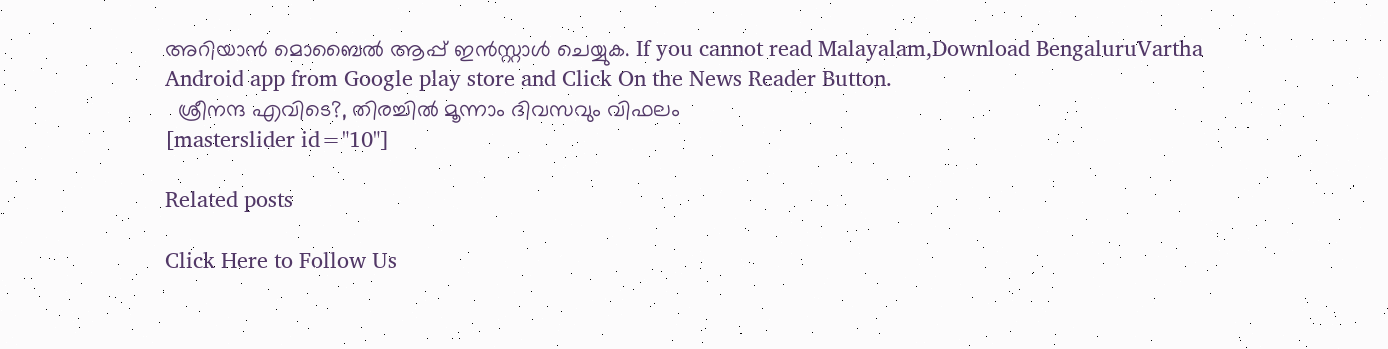അറിയാൻ മൊബൈൽ ആപ്പ് ഇൻസ്റ്റാൾ ചെയ്യുക. If you cannot read Malayalam,Download BengaluruVartha Android app from Google play store and Click On the News Reader Button.
  ശ്രീനന്ദ എവിടെ?, തിരച്ചിൽ മൂന്നാം ദിവസവും വിഫലം
[masterslider id="10"]

Related posts

Click Here to Follow Us